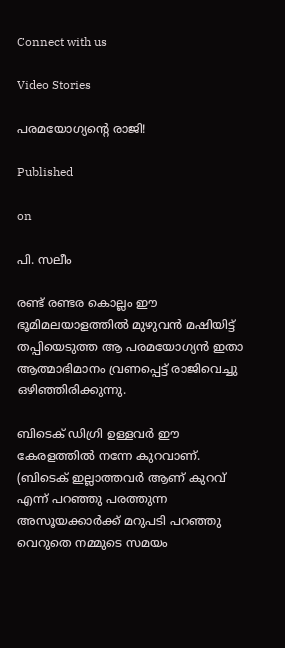Connect with us

Video Stories

പരമയോഗ്യന്റെ രാജി!

Published

on

പി. സലീം

രണ്ട് രണ്ടര കൊല്ലം ഈ ഭൂമിമലയാളത്തില്‍ മുഴുവന്‍ മഷിയിട്ട് തപ്പിയെടുത്ത ആ പരമയോഗ്യന്‍ ഇതാ ആത്മാഭിമാനം വ്രണപ്പെട്ട് രാജിവെച്ചു ഒഴിഞ്ഞിരിക്കുന്നു.

ബിടെക് ഡിഗ്രി ഉള്ളവര്‍ ഈ കേരളത്തില്‍ നന്നേ കുറവാണ്. (ബിടെക് ഇല്ലാത്തവര്‍ ആണ് കുറവ് എന്ന് പറഞ്ഞു പരത്തുന്ന അസൂയക്കാര്‍ക്ക് മറുപടി പറഞ്ഞു വെറുതെ നമ്മുടെ സമയം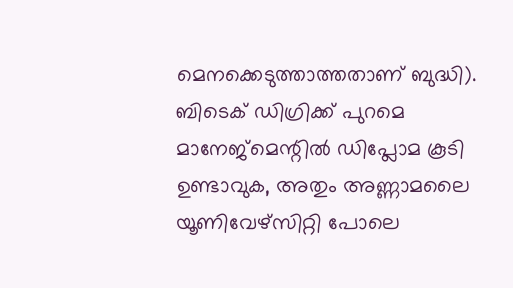മെനക്കെടുത്താത്തതാണ് ബുദ്ധി). ബിടെക് ഡിഗ്രിക്ക് പുറമെ മാനേജ്‌മെന്റില്‍ ഡിപ്ലോമ കൂടി ഉണ്ടാവുക, അതും അണ്ണാമലൈ യൂണിവേഴ്‌സിറ്റി പോലെ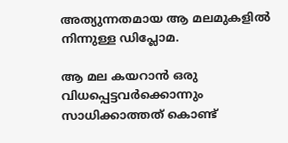അത്യുന്നതമായ ആ മലമുകളില്‍ നിന്നുള്ള ഡിപ്ലോമ.

ആ മല കയറാന്‍ ഒരു വിധപ്പെട്ടവര്‍ക്കൊന്നും സാധിക്കാത്തത് കൊണ്ട്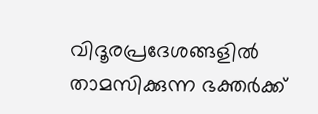വിദൂരപ്രദേശങ്ങളില്‍ താമസിക്കുന്ന ഭക്തര്‍ക്ക്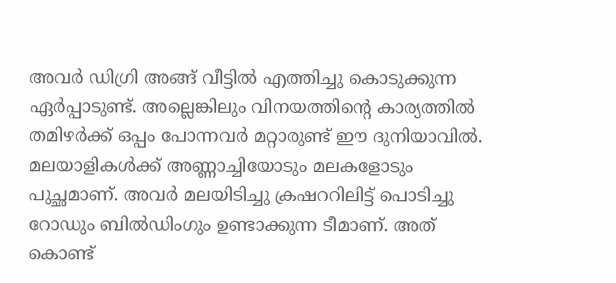അവര്‍ ഡിഗ്രി അങ്ങ് വീട്ടില്‍ എത്തിച്ചു കൊടുക്കുന്ന ഏര്‍പ്പാടുണ്ട്. അല്ലെങ്കിലും വിനയത്തിന്റെ കാര്യത്തില്‍ തമിഴര്‍ക്ക് ഒപ്പം പോന്നവര്‍ മറ്റാരുണ്ട് ഈ ദുനിയാവില്‍. മലയാളികള്‍ക്ക് അണ്ണാച്ചിയോടും മലകളോടും പുച്ഛമാണ്. അവര്‍ മലയിടിച്ചു ക്രഷററിലിട്ട് പൊടിച്ചു റോഡും ബില്‍ഡിംഗും ഉണ്ടാക്കുന്ന ടീമാണ്. അത് കൊണ്ട്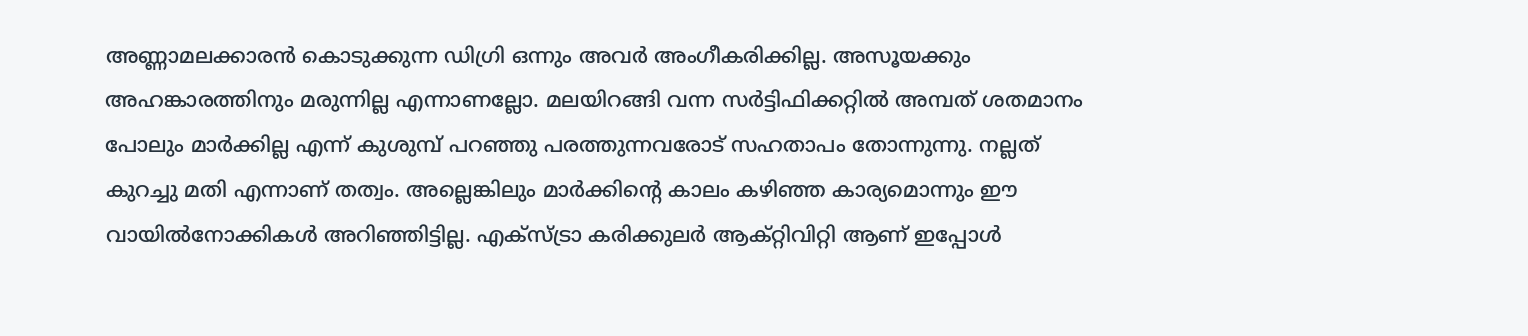അണ്ണാമലക്കാരന്‍ കൊടുക്കുന്ന ഡിഗ്രി ഒന്നും അവര്‍ അംഗീകരിക്കില്ല. അസൂയക്കും അഹങ്കാരത്തിനും മരുന്നില്ല എന്നാണല്ലോ. മലയിറങ്ങി വന്ന സര്‍ട്ടിഫിക്കറ്റില്‍ അമ്പത് ശതമാനം പോലും മാര്‍ക്കില്ല എന്ന് കുശുമ്പ് പറഞ്ഞു പരത്തുന്നവരോട് സഹതാപം തോന്നുന്നു. നല്ലത് കുറച്ചു മതി എന്നാണ് തത്വം. അല്ലെങ്കിലും മാര്‍ക്കിന്റെ കാലം കഴിഞ്ഞ കാര്യമൊന്നും ഈ വായില്‍നോക്കികള്‍ അറിഞ്ഞിട്ടില്ല. എക്‌സ്ട്രാ കരിക്കുലര്‍ ആക്റ്റിവിറ്റി ആണ് ഇപ്പോള്‍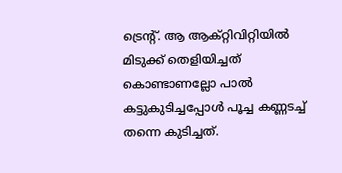ട്രെന്റ്. ആ ആക്റ്റിവിറ്റിയില്‍ മിടുക്ക് തെളിയിച്ചത് കൊണ്ടാണല്ലോ പാല്‍ കട്ടുകുടിച്ചപ്പോള്‍ പൂച്ച കണ്ണടച്ച് തന്നെ കുടിച്ചത്.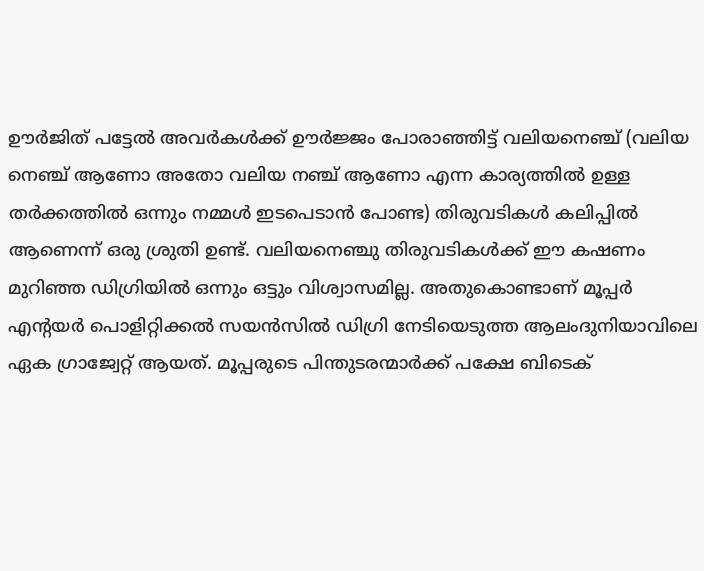ഊര്‍ജിത് പട്ടേല്‍ അവര്‍കള്‍ക്ക് ഊര്‍ജ്ജം പോരാഞ്ഞിട്ട് വലിയനെഞ്ച് (വലിയ നെഞ്ച് ആണോ അതോ വലിയ നഞ്ച് ആണോ എന്ന കാര്യത്തില്‍ ഉള്ള തര്‍ക്കത്തില്‍ ഒന്നും നമ്മള്‍ ഇടപെടാന്‍ പോണ്ട) തിരുവടികള്‍ കലിപ്പില്‍ ആണെന്ന് ഒരു ശ്രുതി ഉണ്ട്. വലിയനെഞ്ചു തിരുവടികള്‍ക്ക് ഈ കഷണം മുറിഞ്ഞ ഡിഗ്രിയില്‍ ഒന്നും ഒട്ടും വിശ്വാസമില്ല. അതുകൊണ്ടാണ് മൂപ്പര്‍ എന്റയര്‍ പൊളിറ്റിക്കല്‍ സയന്‍സില്‍ ഡിഗ്രി നേടിയെടുത്ത ആലംദുനിയാവിലെ ഏക ഗ്രാജ്വേറ്റ് ആയത്. മൂപ്പരുടെ പിന്തുടരന്മാര്‍ക്ക് പക്ഷേ ബിടെക്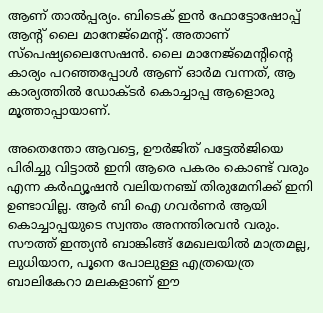ആണ് താല്‍പ്പര്യം. ബിടെക് ഇന്‍ ഫോട്ടോഷോപ്പ് ആന്റ് ലൈ മാനേജ്‌മെന്റ്. അതാണ് സ്‌പെഷ്യലൈസേഷന്‍. ലൈ മാനേജ്‌മെന്റിന്റെ കാര്യം പറഞ്ഞപ്പോള്‍ ആണ് ഓര്‍മ വന്നത്, ആ കാര്യത്തില്‍ ഡോക്ടര്‍ കൊച്ചാപ്പ ആളൊരു മൂത്താപ്പായാണ്.

അതെന്തോ ആവട്ടെ, ഊര്‍ജിത് പട്ടേല്‍ജിയെ പിരിച്ചു വിട്ടാല്‍ ഇനി ആരെ പകരം കൊണ്ട് വരും എന്ന കര്‍ഫ്യൂഷന്‍ വലിയനഞ്ച് തിരുമേനിക്ക് ഇനി ഉണ്ടാവില്ല. ആര്‍ ബി ഐ ഗവര്‍ണര്‍ ആയി കൊച്ചാപ്പയുടെ സ്വന്തം അനന്തിരവന്‍ വരും. സൗത്ത് ഇന്ത്യന്‍ ബാങ്കിങ്ങ് മേഖലയില്‍ മാത്രമല്ല, ലുധിയാന, പൂനെ പോലുള്ള എത്രയെത്ര ബാലികേറാ മലകളാണ് ഈ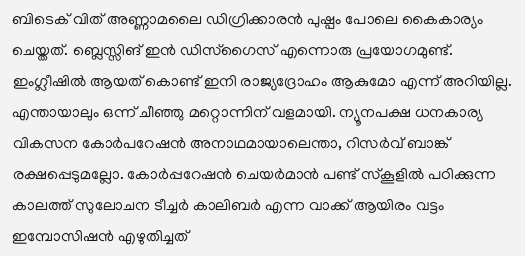ബിടെക് വിത് അണ്ണാമലൈ ഡിഗ്രിക്കാരന്‍ പുഷ്പം പോലെ കൈകാര്യം ചെയ്തത്. ബ്ലെസ്സിങ് ഇന്‍ ഡിസ്‌ഗൈസ് എന്നൊരു പ്രയോഗമുണ്ട്. ഇംഗ്ലീഷില്‍ ആയത് കൊണ്ട് ഇനി രാജ്യദ്രോഹം ആകുമോ എന്ന് അറിയില്ല. എന്തായാലും ഒന്ന് ചീഞ്ഞു മറ്റൊന്നിന് വളമായി. ന്യൂനപക്ഷ ധനകാര്യ വികസന കോര്‍പറേഷന്‍ അനാഥമായാലെന്താ, റിസര്‍വ് ബാങ്ക് രക്ഷപ്പെടുമല്ലോ. കോര്‍പ്പറേഷന്‍ ചെയര്‍മാന്‍ പണ്ട് സ്‌കൂളില്‍ പഠിക്കുന്ന കാലത്ത് സുലോചന ടീച്ചര്‍ കാലിബര്‍ എന്ന വാക്ക് ആയിരം വട്ടം ഇമ്പോസിഷന്‍ എഴുതിച്ചത്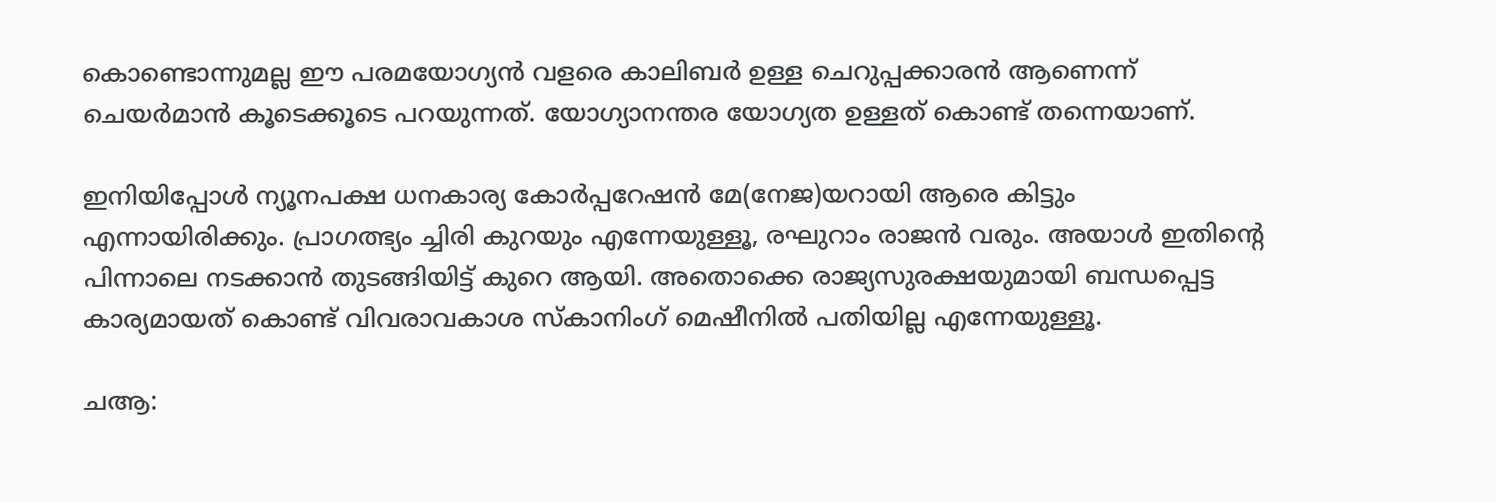കൊണ്ടൊന്നുമല്ല ഈ പരമയോഗ്യന്‍ വളരെ കാലിബര്‍ ഉള്ള ചെറുപ്പക്കാരന്‍ ആണെന്ന് ചെയര്‍മാന്‍ കൂടെക്കൂടെ പറയുന്നത്. യോഗ്യാനന്തര യോഗ്യത ഉള്ളത് കൊണ്ട് തന്നെയാണ്.

ഇനിയിപ്പോള്‍ ന്യൂനപക്ഷ ധനകാര്യ കോര്‍പ്പറേഷന്‍ മേ(നേജ)യറായി ആരെ കിട്ടും എന്നായിരിക്കും. പ്രാഗത്ഭ്യം ച്ചിരി കുറയും എന്നേയുള്ളൂ, രഘുറാം രാജന്‍ വരും. അയാള്‍ ഇതിന്റെ പിന്നാലെ നടക്കാന്‍ തുടങ്ങിയിട്ട് കുറെ ആയി. അതൊക്കെ രാജ്യസുരക്ഷയുമായി ബന്ധപ്പെട്ട കാര്യമായത് കൊണ്ട് വിവരാവകാശ സ്‌കാനിംഗ് മെഷീനില്‍ പതിയില്ല എന്നേയുള്ളൂ.

ചആ: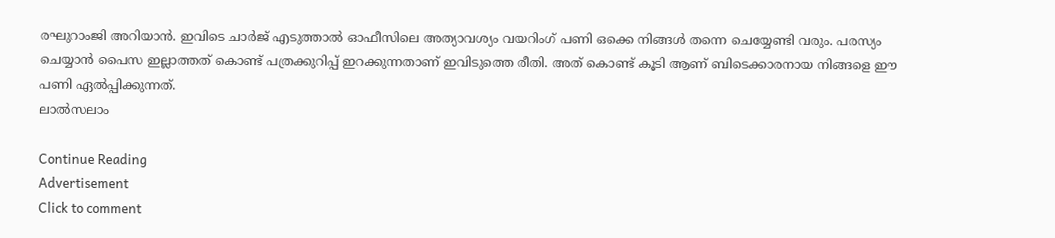രഘുറാംജി അറിയാന്‍. ഇവിടെ ചാര്‍ജ് എടുത്താല്‍ ഓഫീസിലെ അത്യാവശ്യം വയറിംഗ് പണി ഒക്കെ നിങ്ങള്‍ തന്നെ ചെയ്യേണ്ടി വരും. പരസ്യം ചെയ്യാന്‍ പൈസ ഇല്ലാത്തത് കൊണ്ട് പത്രക്കുറിപ്പ് ഇറക്കുന്നതാണ് ഇവിടുത്തെ രീതി. അത് കൊണ്ട് കൂടി ആണ് ബിടെക്കാരനായ നിങ്ങളെ ഈ പണി ഏല്‍പ്പിക്കുന്നത്.
ലാല്‍സലാം

Continue Reading
Advertisement
Click to comment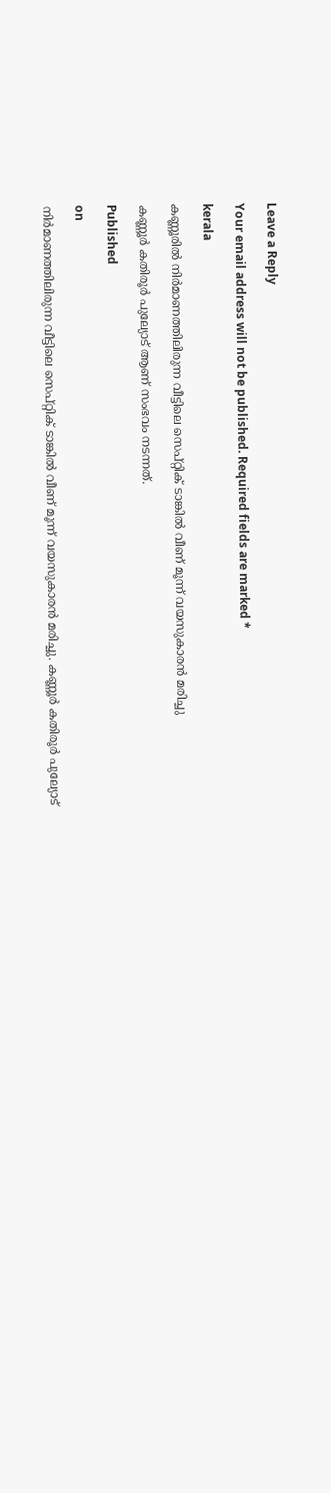Leave a Reply

Your email address will not be published. Required fields are marked *

kerala

കണ്ണൂരില്‍ നിര്‍മാണത്തിലിരുന്ന വീട്ടിലെ സെപ്റ്റിക് ടാങ്കില്‍ വീണ് മൂന്ന് വയസുകാരന്‍ മരിച്ചു

കണ്ണൂര്‍ കതിരൂര്‍ പുല്യോട് ആണ് സംഭവം നടന്നത്.

Published

on

നിര്‍മാണത്തിലിരുന്ന വീട്ടിലെ സെപ്റ്റിക് ടാങ്കില്‍ വീണ് മൂന്ന് വയസുകാരന്‍ മരിച്ചു. കണ്ണൂര്‍ കതിരൂര്‍ പുല്യോട്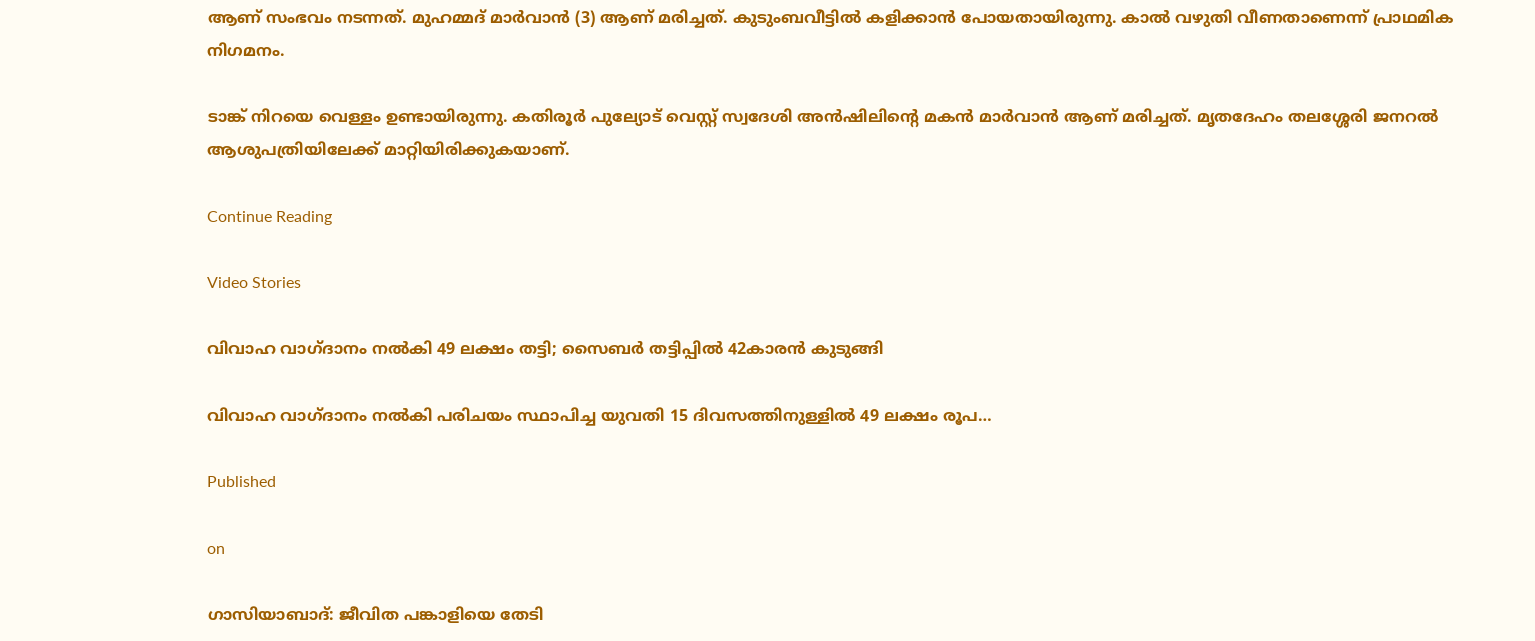ആണ് സംഭവം നടന്നത്. മുഹമ്മദ് മാര്‍വാന്‍ (3) ആണ് മരിച്ചത്. കുടുംബവീട്ടില്‍ കളിക്കാന്‍ പോയതായിരുന്നു. കാല്‍ വഴുതി വീണതാണെന്ന് പ്രാഥമിക നിഗമനം.

ടാങ്ക് നിറയെ വെള്ളം ഉണ്ടായിരുന്നു. കതിരൂര്‍ പുല്യോട് വെസ്റ്റ് സ്വദേശി അന്‍ഷിലിന്റെ മകന്‍ മാര്‍വാന്‍ ആണ് മരിച്ചത്. മൃതദേഹം തലശ്ശേരി ജനറല്‍ ആശുപത്രിയിലേക്ക് മാറ്റിയിരിക്കുകയാണ്.

Continue Reading

Video Stories

വിവാഹ വാഗ്ദാനം നല്‍കി 49 ലക്ഷം തട്ടി; സൈബര്‍ തട്ടിപ്പില്‍ 42കാരന്‍ കുടുങ്ങി

വിവാഹ വാഗ്ദാനം നല്‍കി പരിചയം സ്ഥാപിച്ച യുവതി 15 ദിവസത്തിനുള്ളില്‍ 49 ലക്ഷം രൂപ…

Published

on

ഗാസിയാബാദ്: ജീവിത പങ്കാളിയെ തേടി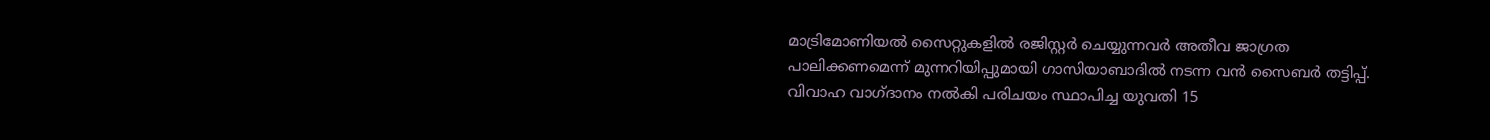മാട്രിമോണിയല്‍ സൈറ്റുകളില്‍ രജിസ്റ്റര്‍ ചെയ്യുന്നവര്‍ അതീവ ജാഗ്രത പാലിക്കണമെന്ന് മുന്നറിയിപ്പുമായി ഗാസിയാബാദില്‍ നടന്ന വന്‍ സൈബര്‍ തട്ടിപ്പ്. വിവാഹ വാഗ്ദാനം നല്‍കി പരിചയം സ്ഥാപിച്ച യുവതി 15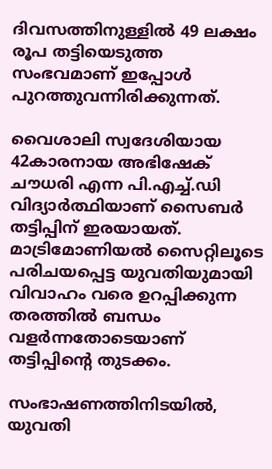ദിവസത്തിനുള്ളില്‍ 49 ലക്ഷം രൂപ തട്ടിയെടുത്ത സംഭവമാണ് ഇപ്പോള്‍ പുറത്തുവന്നിരിക്കുന്നത്.

വൈശാലി സ്വദേശിയായ 42കാരനായ അഭിഷേക് ചൗധരി എന്ന പി.എച്ച്.ഡി വിദ്യാര്‍ത്ഥിയാണ് സൈബര്‍ തട്ടിപ്പിന് ഇരയായത്. മാട്രിമോണിയല്‍ സൈറ്റിലൂടെ പരിചയപ്പെട്ട യുവതിയുമായി വിവാഹം വരെ ഉറപ്പിക്കുന്ന തരത്തില്‍ ബന്ധം വളര്‍ന്നതോടെയാണ് തട്ടിപ്പിന്റെ തുടക്കം.

സംഭാഷണത്തിനിടയില്‍, യുവതി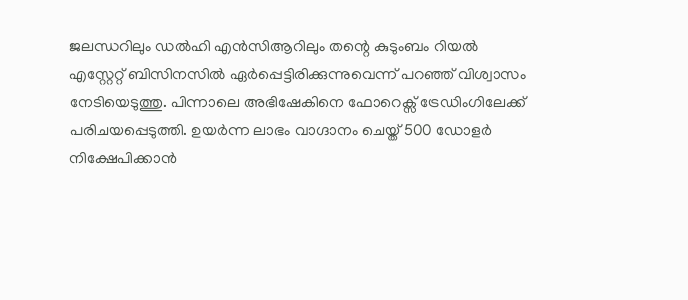ജലന്ധറിലും ഡല്‍ഹി എന്‍സിആറിലും തന്റെ കുടുംബം റിയല്‍ എസ്റ്റേറ്റ് ബിസിനസില്‍ ഏര്‍പ്പെട്ടിരിക്കുന്നുവെന്ന് പറഞ്ഞ് വിശ്വാസം നേടിയെടുത്തു. പിന്നാലെ അഭിഷേകിനെ ഫോറെക്സ് ട്രേഡിംഗിലേക്ക് പരിചയപ്പെടുത്തി. ഉയര്‍ന്ന ലാഭം വാഗ്ദാനം ചെയ്ത് 500 ഡോളര്‍ നിക്ഷേപിക്കാന്‍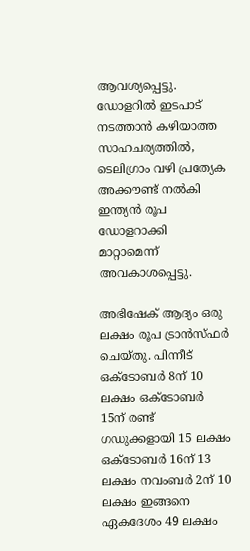ആവശ്യപ്പെട്ടു. ഡോളറില്‍ ഇടപാട് നടത്താന്‍ കഴിയാത്ത സാഹചര്യത്തില്‍, ടെലിഗ്രാം വഴി പ്രത്യേക അക്കൗണ്ട് നല്‍കി ഇന്ത്യന്‍ രൂപ ഡോളറാക്കി മാറ്റാമെന്ന് അവകാശപ്പെട്ടു.

അഭിഷേക് ആദ്യം ഒരു ലക്ഷം രൂപ ട്രാന്‍സ്ഫര്‍ ചെയ്തു. പിന്നീട് ഒക്ടോബര്‍ 8ന് 10 ലക്ഷം ഒക്ടോബര്‍ 15ന് രണ്ട് ഗഡുക്കളായി 15 ലക്ഷം ഒക്ടോബര്‍ 16ന് 13 ലക്ഷം നവംബര്‍ 2ന് 10 ലക്ഷം ഇങ്ങനെ ഏകദേശം 49 ലക്ഷം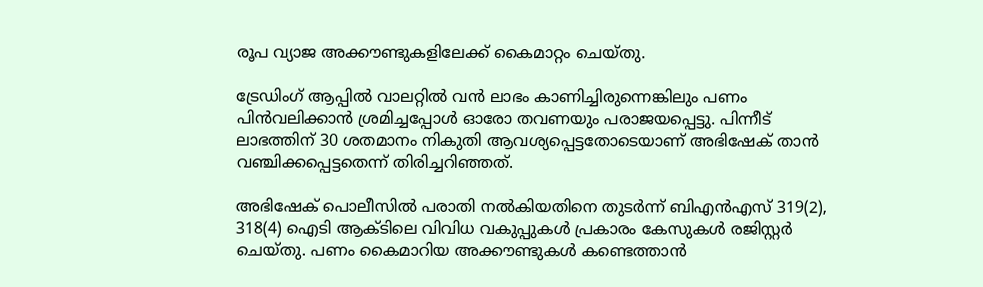രൂപ വ്യാജ അക്കൗണ്ടുകളിലേക്ക് കൈമാറ്റം ചെയ്തു.

ട്രേഡിംഗ് ആപ്പില്‍ വാലറ്റില്‍ വന്‍ ലാഭം കാണിച്ചിരുന്നെങ്കിലും പണം പിന്‍വലിക്കാന്‍ ശ്രമിച്ചപ്പോള്‍ ഓരോ തവണയും പരാജയപ്പെട്ടു. പിന്നീട് ലാഭത്തിന് 30 ശതമാനം നികുതി ആവശ്യപ്പെട്ടതോടെയാണ് അഭിഷേക് താന്‍ വഞ്ചിക്കപ്പെട്ടതെന്ന് തിരിച്ചറിഞ്ഞത്.

അഭിഷേക് പൊലീസില്‍ പരാതി നല്‍കിയതിനെ തുടര്‍ന്ന് ബിഎന്‍എസ് 319(2), 318(4) ഐടി ആക്ടിലെ വിവിധ വകുപ്പുകള്‍ പ്രകാരം കേസുകള്‍ രജിസ്റ്റര്‍ ചെയ്തു. പണം കൈമാറിയ അക്കൗണ്ടുകള്‍ കണ്ടെത്താന്‍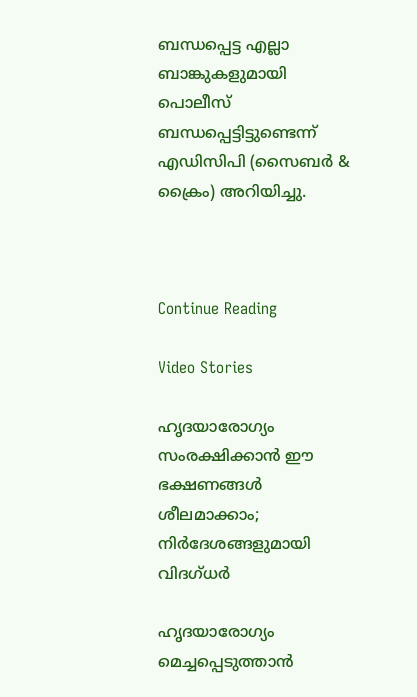ബന്ധപ്പെട്ട എല്ലാ ബാങ്കുകളുമായി പൊലീസ് ബന്ധപ്പെട്ടിട്ടുണ്ടെന്ന് എഡിസിപി (സൈബര്‍ & ക്രൈം) അറിയിച്ചു.



Continue Reading

Video Stories

ഹൃദയാരോഗ്യം സംരക്ഷിക്കാന്‍ ഈ ഭക്ഷണങ്ങള്‍ ശീലമാക്കാം; നിര്‍ദേശങ്ങളുമായി വിദഗ്ധര്‍

ഹൃദയാരോഗ്യം മെച്ചപ്പെടുത്താന്‍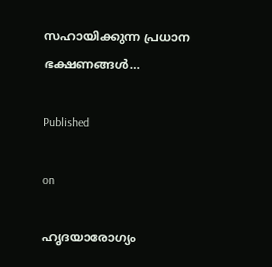സഹായിക്കുന്ന പ്രധാന ഭക്ഷണങ്ങള്‍…

Published

on

ഹൃദയാരോഗ്യം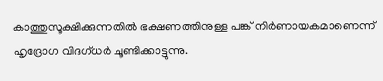കാത്തുസൂക്ഷിക്കുന്നതില്‍ ഭക്ഷണത്തിനുള്ള പങ്ക് നിര്‍ണായകമാണെന്ന് ഹൃദ്രോഗ വിദഗ്ധര്‍ ചൂണ്ടിക്കാട്ടുന്നു.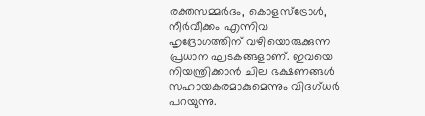രക്തസമ്മര്‍ദം, കൊളസ്ട്രോള്‍, നീര്‍വീക്കം എന്നിവ ഹൃദ്രോഗത്തിന് വഴിയൊരുക്കുന്ന പ്രധാന ഘടകങ്ങളാണ്. ഇവയെ നിയന്ത്രിക്കാന്‍ ചില ഭക്ഷണങ്ങള്‍ സഹായകരമാകുമെന്നും വിദഗ്ധര്‍ പറയുന്നു.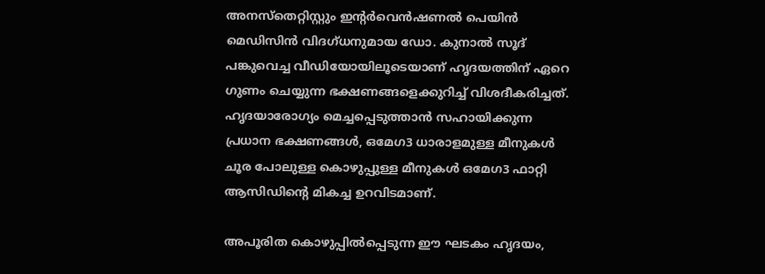അനസ്തെറ്റിസ്റ്റും ഇന്റര്‍വെന്‍ഷണല്‍ പെയിന്‍ മെഡിസിന്‍ വിദഗ്ധനുമായ ഡോ. കുനാല്‍ സൂദ് പങ്കുവെച്ച വീഡിയോയിലൂടെയാണ് ഹൃദയത്തിന് ഏറെ ഗുണം ചെയ്യുന്ന ഭക്ഷണങ്ങളെക്കുറിച്ച് വിശദീകരിച്ചത്. ഹൃദയാരോഗ്യം മെച്ചപ്പെടുത്താന്‍ സഹായിക്കുന്ന പ്രധാന ഭക്ഷണങ്ങള്‍, ഒമേഗ3 ധാരാളമുള്ള മീനുകള്‍ ചൂര പോലുള്ള കൊഴുപ്പുള്ള മീനുകള്‍ ഒമേഗ3 ഫാറ്റി ആസിഡിന്റെ മികച്ച ഉറവിടമാണ്.

അപൂരിത കൊഴുപ്പില്‍പ്പെടുന്ന ഈ ഘടകം ഹൃദയം,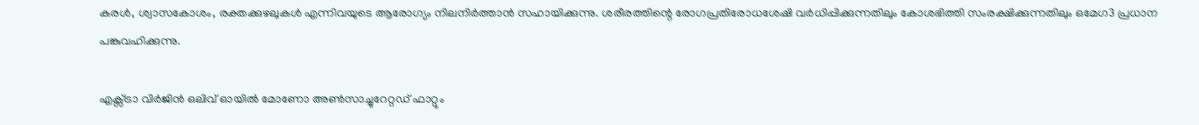കരള്‍, ശ്വാസകോശം, രക്തക്കുഴലുകള്‍ എന്നിവയുടെ ആരോഗ്യം നിലനിര്‍ത്താന്‍ സഹായിക്കുന്നു. ശരീരത്തിന്റെ രോഗപ്രതിരോധശേഷി വര്‍ധിപ്പിക്കുന്നതിലും കോശഭിത്തി സംരക്ഷിക്കുന്നതിലും ഒമേഗ3 പ്രധാന പങ്കുവഹിക്കുന്നു.

എക്സ്ട്രാ വിര്‍ജിന്‍ ഒലിവ് ഓയില്‍ മോണോ അണ്‍സാച്ചുറേറ്റഡ് ഫാറ്റും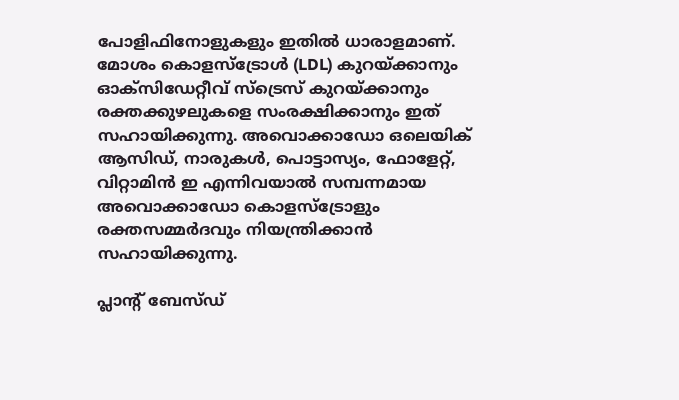പോളിഫിനോളുകളും ഇതില്‍ ധാരാളമാണ്. മോശം കൊളസ്ട്രോള്‍ (LDL) കുറയ്ക്കാനും ഓക്സിഡേറ്റീവ് സ്ട്രെസ് കുറയ്ക്കാനും രക്തക്കുഴലുകളെ സംരക്ഷിക്കാനും ഇത് സഹായിക്കുന്നു. അവൊക്കാഡോ ഒലെയിക് ആസിഡ്, നാരുകള്‍, പൊട്ടാസ്യം, ഫോളേറ്റ്, വിറ്റാമിന്‍ ഇ എന്നിവയാല്‍ സമ്പന്നമായ അവൊക്കാഡോ കൊളസ്ട്രോളും രക്തസമ്മര്‍ദവും നിയന്ത്രിക്കാന്‍ സഹായിക്കുന്നു.

പ്ലാന്റ് ബേസ്ഡ്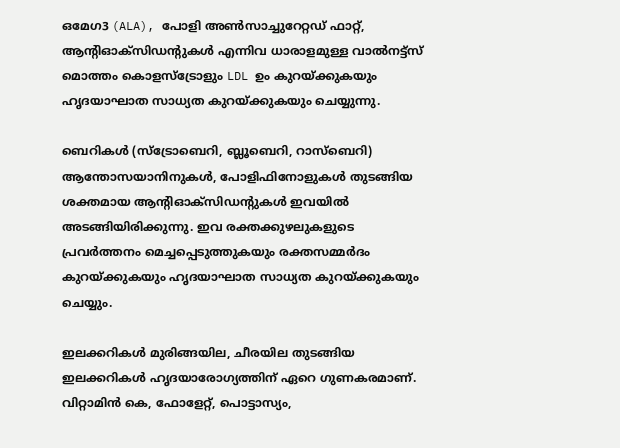ഒമേഗ3 (ALA), പോളി അണ്‍സാച്ചുറേറ്റഡ് ഫാറ്റ്, ആന്റിഓക്സിഡന്റുകള്‍ എന്നിവ ധാരാളമുള്ള വാല്‍നട്ട്സ് മൊത്തം കൊളസ്ട്രോളും LDL ഉം കുറയ്ക്കുകയും ഹൃദയാഘാത സാധ്യത കുറയ്ക്കുകയും ചെയ്യുന്നു.

ബെറികള്‍ (സ്ട്രോബെറി, ബ്ലൂബെറി, റാസ്ബെറി) ആന്തോസയാനിനുകള്‍, പോളിഫിനോളുകള്‍ തുടങ്ങിയ ശക്തമായ ആന്റിഓക്സിഡന്റുകള്‍ ഇവയില്‍ അടങ്ങിയിരിക്കുന്നു. ഇവ രക്തക്കുഴലുകളുടെ പ്രവര്‍ത്തനം മെച്ചപ്പെടുത്തുകയും രക്തസമ്മര്‍ദം കുറയ്ക്കുകയും ഹൃദയാഘാത സാധ്യത കുറയ്ക്കുകയും ചെയ്യും.

ഇലക്കറികള്‍ മുരിങ്ങയില, ചീരയില തുടങ്ങിയ ഇലക്കറികള്‍ ഹൃദയാരോഗ്യത്തിന് ഏറെ ഗുണകരമാണ്. വിറ്റാമിന്‍ കെ, ഫോളേറ്റ്, പൊട്ടാസ്യം,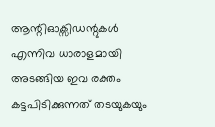ആന്റിഓക്സിഡന്റുകള്‍ എന്നിവ ധാരാളമായി അടങ്ങിയ ഇവ രക്തം കട്ടപിടിക്കുന്നത് തടയുകയും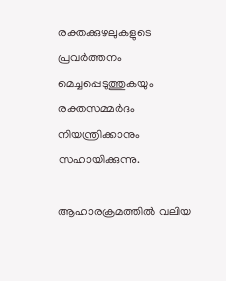രക്തക്കുഴലുകളുടെ പ്രവര്‍ത്തനം മെച്ചപ്പെടുത്തുകയും രക്തസമ്മര്‍ദം നിയന്ത്രിക്കാനും സഹായിക്കുന്നു.

ആഹാരക്രമത്തില്‍ വലിയ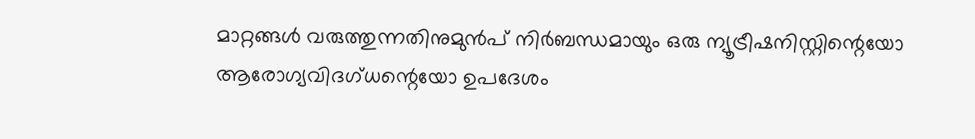മാറ്റങ്ങള്‍ വരുത്തുന്നതിനുമുന്‍പ് നിര്‍ബന്ധമായും ഒരു ന്യൂട്രീഷനിസ്റ്റിന്റെയോ ആരോഗ്യവിദഗ്ധന്റെയോ ഉപദേശം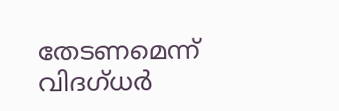തേടണമെന്ന് വിദഗ്ധര്‍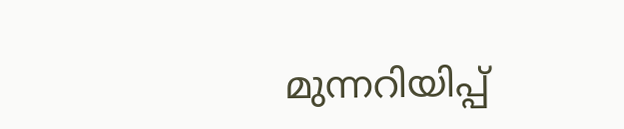മുന്നറിയിപ്പ്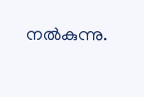നല്‍കുന്നു.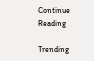Continue Reading

Trending